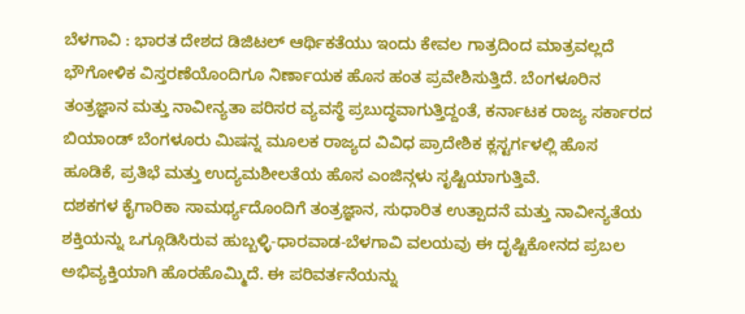ಬೆಳಗಾವಿ : ಭಾರತ ದೇಶದ ಡಿಜಿಟಲ್ ಆರ್ಥಿಕತೆಯು ಇಂದು ಕೇವಲ ಗಾತ್ರದಿಂದ ಮಾತ್ರವಲ್ಲದೆ ಭೌಗೋಳಿಕ ವಿಸ್ತರಣೆಯೊಂದಿಗೂ ನಿರ್ಣಾಯಕ ಹೊಸ ಹಂತ ಪ್ರವೇಶಿಸುತ್ತಿದೆ. ಬೆಂಗಳೂರಿನ ತಂತ್ರಜ್ಞಾನ ಮತ್ತು ನಾವೀನ್ಯತಾ ಪರಿಸರ ವ್ಯವಸ್ಥೆ ಪ್ರಬುದ್ಧವಾಗುತ್ತಿದ್ದಂತೆ, ಕರ್ನಾಟಕ ರಾಜ್ಯ ಸರ್ಕಾರದ ಬಿಯಾಂಡ್ ಬೆಂಗಳೂರು ಮಿಷನ್ನ ಮೂಲಕ ರಾಜ್ಯದ ವಿವಿಧ ಪ್ರಾದೇಶಿಕ ಕ್ಲಸ್ಟರ್ಗಳಲ್ಲಿ ಹೊಸ ಹೂಡಿಕೆ, ಪ್ರತಿಭೆ ಮತ್ತು ಉದ್ಯಮಶೀಲತೆಯ ಹೊಸ ಎಂಜಿನ್ಗಳು ಸೃಷ್ಟಿಯಾಗುತ್ತಿವೆ.
ದಶಕಗಳ ಕೈಗಾರಿಕಾ ಸಾಮರ್ಥ್ಯದೊಂದಿಗೆ ತಂತ್ರಜ್ಞಾನ, ಸುಧಾರಿತ ಉತ್ಪಾದನೆ ಮತ್ತು ನಾವೀನ್ಯತೆಯ ಶಕ್ತಿಯನ್ನು ಒಗ್ಗೂಡಿಸಿರುವ ಹುಬ್ಬಳ್ಳಿ-ಧಾರವಾಡ-ಬೆಳಗಾವಿ ವಲಯವು ಈ ದೃಷ್ಟಿಕೋನದ ಪ್ರಬಲ ಅಭಿವ್ಯಕ್ತಿಯಾಗಿ ಹೊರಹೊಮ್ಮಿದೆ. ಈ ಪರಿವರ್ತನೆಯನ್ನು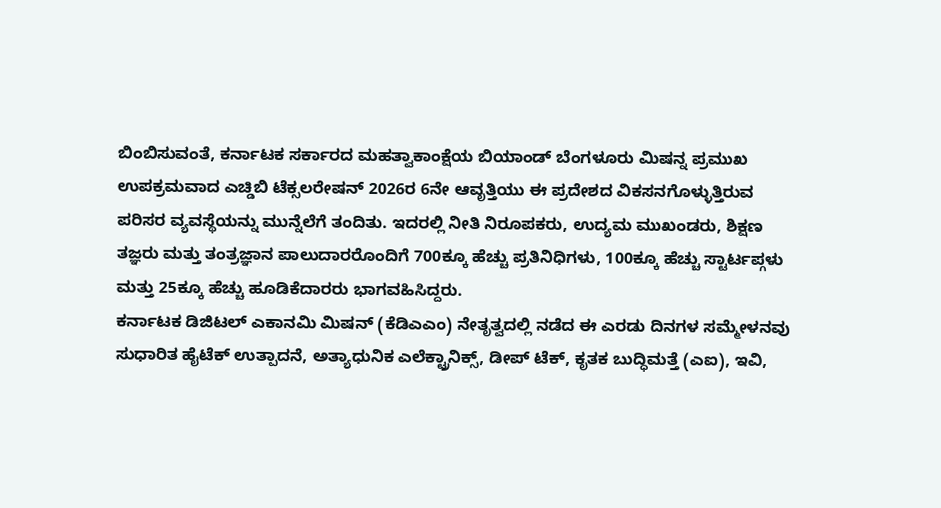ಬಿಂಬಿಸುವಂತೆ, ಕರ್ನಾಟಕ ಸರ್ಕಾರದ ಮಹತ್ವಾಕಾಂಕ್ಷೆಯ ಬಿಯಾಂಡ್ ಬೆಂಗಳೂರು ಮಿಷನ್ನ ಪ್ರಮುಖ ಉಪಕ್ರಮವಾದ ಎಚ್ಡಿಬಿ ಟೆಕ್ಸಲರೇಷನ್ 2026ರ 6ನೇ ಆವೃತ್ತಿಯು ಈ ಪ್ರದೇಶದ ವಿಕಸನಗೊಳ್ಳುತ್ತಿರುವ ಪರಿಸರ ವ್ಯವಸ್ಥೆಯನ್ನು ಮುನ್ನೆಲೆಗೆ ತಂದಿತು. ಇದರಲ್ಲಿ ನೀತಿ ನಿರೂಪಕರು, ಉದ್ಯಮ ಮುಖಂಡರು, ಶಿಕ್ಷಣ ತಜ್ಞರು ಮತ್ತು ತಂತ್ರಜ್ಞಾನ ಪಾಲುದಾರರೊಂದಿಗೆ 700ಕ್ಕೂ ಹೆಚ್ಚು ಪ್ರತಿನಿಧಿಗಳು, 100ಕ್ಕೂ ಹೆಚ್ಚು ಸ್ಟಾರ್ಟಪ್ಗಳು ಮತ್ತು 25ಕ್ಕೂ ಹೆಚ್ಚು ಹೂಡಿಕೆದಾರರು ಭಾಗವಹಿಸಿದ್ದರು.
ಕರ್ನಾಟಕ ಡಿಜಿಟಲ್ ಎಕಾನಮಿ ಮಿಷನ್ (ಕೆಡಿಎಎಂ) ನೇತೃತ್ವದಲ್ಲಿ ನಡೆದ ಈ ಎರಡು ದಿನಗಳ ಸಮ್ಮೇಳನವು ಸುಧಾರಿತ ಹೈಟೆಕ್ ಉತ್ಪಾದನೆ, ಅತ್ಯಾಧುನಿಕ ಎಲೆಕ್ಟ್ರಾನಿಕ್ಸ್, ಡೀಪ್ ಟೆಕ್, ಕೃತಕ ಬುದ್ಧಿಮತ್ತೆ (ಎಐ), ಇವಿ,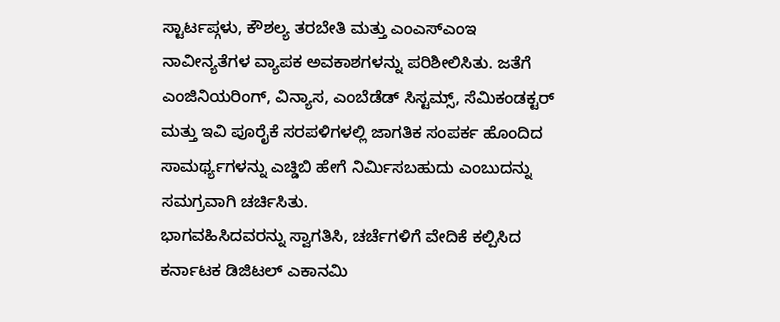ಸ್ಟಾರ್ಟಪ್ಗಳು, ಕೌಶಲ್ಯ ತರಬೇತಿ ಮತ್ತು ಎಂಎಸ್ಎಂಇ ನಾವೀನ್ಯತೆಗಳ ವ್ಯಾಪಕ ಅವಕಾಶಗಳನ್ನು ಪರಿಶೀಲಿಸಿತು. ಜತೆಗೆ ಎಂಜಿನಿಯರಿಂಗ್, ವಿನ್ಯಾಸ, ಎಂಬೆಡೆಡ್ ಸಿಸ್ಟಮ್ಸ್, ಸೆಮಿಕಂಡಕ್ಟರ್ ಮತ್ತು ಇವಿ ಪೂರೈಕೆ ಸರಪಳಿಗಳಲ್ಲಿ ಜಾಗತಿಕ ಸಂಪರ್ಕ ಹೊಂದಿದ ಸಾಮರ್ಥ್ಯಗಳನ್ನು ಎಚ್ಡಿಬಿ ಹೇಗೆ ನಿರ್ಮಿಸಬಹುದು ಎಂಬುದನ್ನು ಸಮಗ್ರವಾಗಿ ಚರ್ಚಿಸಿತು.
ಭಾಗವಹಿಸಿದವರನ್ನು ಸ್ವಾಗತಿಸಿ, ಚರ್ಚೆಗಳಿಗೆ ವೇದಿಕೆ ಕಲ್ಪಿಸಿದ ಕರ್ನಾಟಕ ಡಿಜಿಟಲ್ ಎಕಾನಮಿ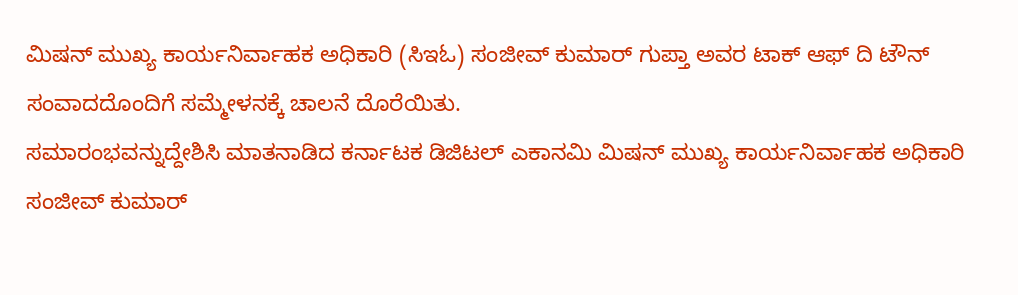ಮಿಷನ್ ಮುಖ್ಯ ಕಾರ್ಯನಿರ್ವಾಹಕ ಅಧಿಕಾರಿ (ಸಿಇಓ) ಸಂಜೀವ್ ಕುಮಾರ್ ಗುಪ್ತಾ ಅವರ ಟಾಕ್ ಆಫ್ ದಿ ಟೌನ್ ಸಂವಾದದೊಂದಿಗೆ ಸಮ್ಮೇಳನಕ್ಕೆ ಚಾಲನೆ ದೊರೆಯಿತು.
ಸಮಾರಂಭವನ್ನುದ್ದೇಶಿಸಿ ಮಾತನಾಡಿದ ಕರ್ನಾಟಕ ಡಿಜಿಟಲ್ ಎಕಾನಮಿ ಮಿಷನ್ ಮುಖ್ಯ ಕಾರ್ಯನಿರ್ವಾಹಕ ಅಧಿಕಾರಿ ಸಂಜೀವ್ ಕುಮಾರ್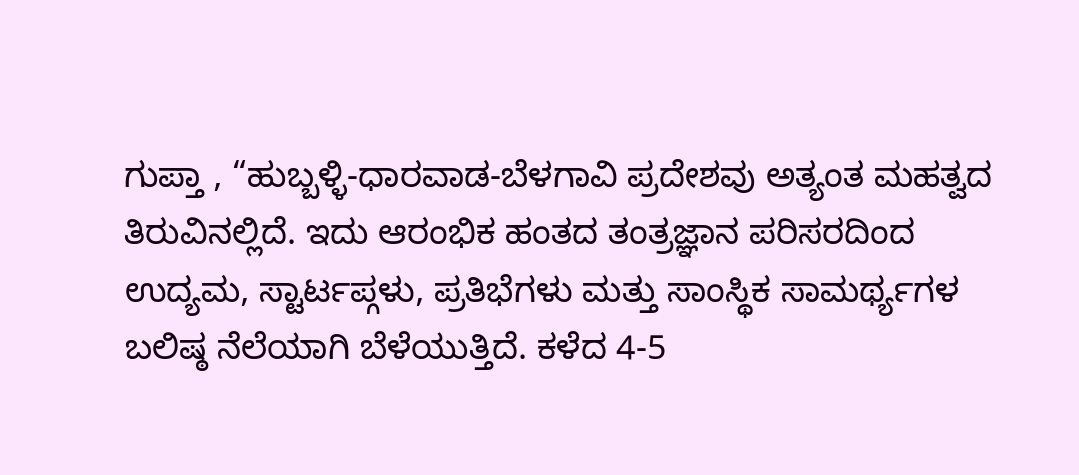ಗುಪ್ತಾ , “ಹುಬ್ಬಳ್ಳಿ-ಧಾರವಾಡ-ಬೆಳಗಾವಿ ಪ್ರದೇಶವು ಅತ್ಯಂತ ಮಹತ್ವದ ತಿರುವಿನಲ್ಲಿದೆ. ಇದು ಆರಂಭಿಕ ಹಂತದ ತಂತ್ರಜ್ಞಾನ ಪರಿಸರದಿಂದ ಉದ್ಯಮ, ಸ್ಟಾರ್ಟಪ್ಗಳು, ಪ್ರತಿಭೆಗಳು ಮತ್ತು ಸಾಂಸ್ಥಿಕ ಸಾಮರ್ಥ್ಯಗಳ ಬಲಿಷ್ಠ ನೆಲೆಯಾಗಿ ಬೆಳೆಯುತ್ತಿದೆ. ಕಳೆದ 4-5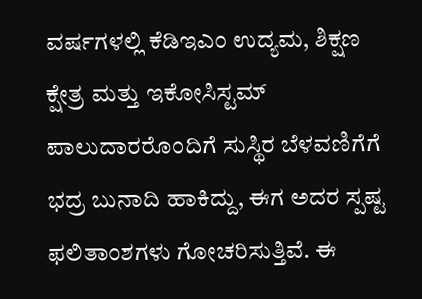ವರ್ಷಗಳಲ್ಲಿ ಕೆಡಿಇಎಂ ಉದ್ಯಮ, ಶಿಕ್ಷಣ ಕ್ಷೇತ್ರ ಮತ್ತು ಇಕೋಸಿಸ್ಟಮ್ ಪಾಲುದಾರರೊಂದಿಗೆ ಸುಸ್ಥಿರ ಬೆಳವಣಿಗೆಗೆ ಭದ್ರ ಬುನಾದಿ ಹಾಕಿದ್ದು, ಈಗ ಅದರ ಸ್ಪಷ್ಟ ಫಲಿತಾಂಶಗಳು ಗೋಚರಿಸುತ್ತಿವೆ. ಈ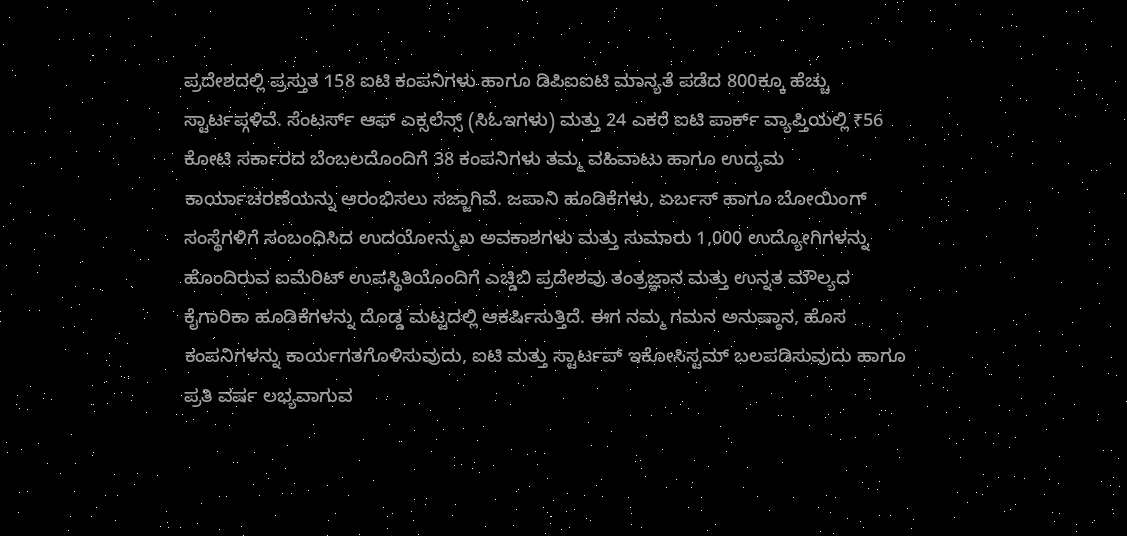ಪ್ರದೇಶದಲ್ಲಿ ಪ್ರಸ್ತುತ 158 ಐಟಿ ಕಂಪನಿಗಳು ಹಾಗೂ ಡಿಪಿಐಐಟಿ ಮಾನ್ಯತೆ ಪಡೆದ 800ಕ್ಕೂ ಹೆಚ್ಚು ಸ್ಟಾರ್ಟಪ್ಗಳಿವೆ. ಸೆಂಟರ್ಸ್ ಆಫ್ ಎಕ್ಸಲೆನ್ಸ್ (ಸಿಓಇಗಳು) ಮತ್ತು 24 ಎಕರೆ ಐಟಿ ಪಾರ್ಕ್ ವ್ಯಾಪ್ತಿಯಲ್ಲಿ ₹56 ಕೋಟಿ ಸರ್ಕಾರದ ಬೆಂಬಲದೊಂದಿಗೆ 38 ಕಂಪನಿಗಳು ತಮ್ಮ ವಹಿವಾಟು ಹಾಗೂ ಉದ್ಯಮ ಕಾರ್ಯಾಚರಣೆಯನ್ನು ಆರಂಭಿಸಲು ಸಜ್ಜಾಗಿವೆ. ಜಪಾನಿ ಹೂಡಿಕೆಗಳು, ಏರ್ಬಸ್ ಹಾಗೂ ಬೋಯಿಂಗ್ ಸಂಸ್ಥೆಗಳಿಗೆ ಸಂಬಂಧಿಸಿದ ಉದಯೋನ್ಮುಖ ಅವಕಾಶಗಳು ಮತ್ತು ಸುಮಾರು 1,000 ಉದ್ಯೋಗಿಗಳನ್ನು ಹೊಂದಿರುವ ಐಮೆರಿಟ್ ಉಪಸ್ಥಿತಿಯೊಂದಿಗೆ ಎಚ್ಡಿಬಿ ಪ್ರದೇಶವು ತಂತ್ರಜ್ಞಾನ ಮತ್ತು ಉನ್ನತ ಮೌಲ್ಯದ ಕೈಗಾರಿಕಾ ಹೂಡಿಕೆಗಳನ್ನು ದೊಡ್ಡ ಮಟ್ಟದಲ್ಲಿ ಆಕರ್ಷಿಸುತ್ತಿದೆ. ಈಗ ನಮ್ಮ ಗಮನ ಅನುಷ್ಠಾನ, ಹೊಸ ಕಂಪನಿಗಳನ್ನು ಕಾರ್ಯಗತಗೊಳಿಸುವುದು, ಐಟಿ ಮತ್ತು ಸ್ಟಾರ್ಟಪ್ ಇಕೋಸಿಸ್ಟಮ್ ಬಲಪಡಿಸುವುದು ಹಾಗೂ ಪ್ರತಿ ವರ್ಷ ಲಭ್ಯವಾಗುವ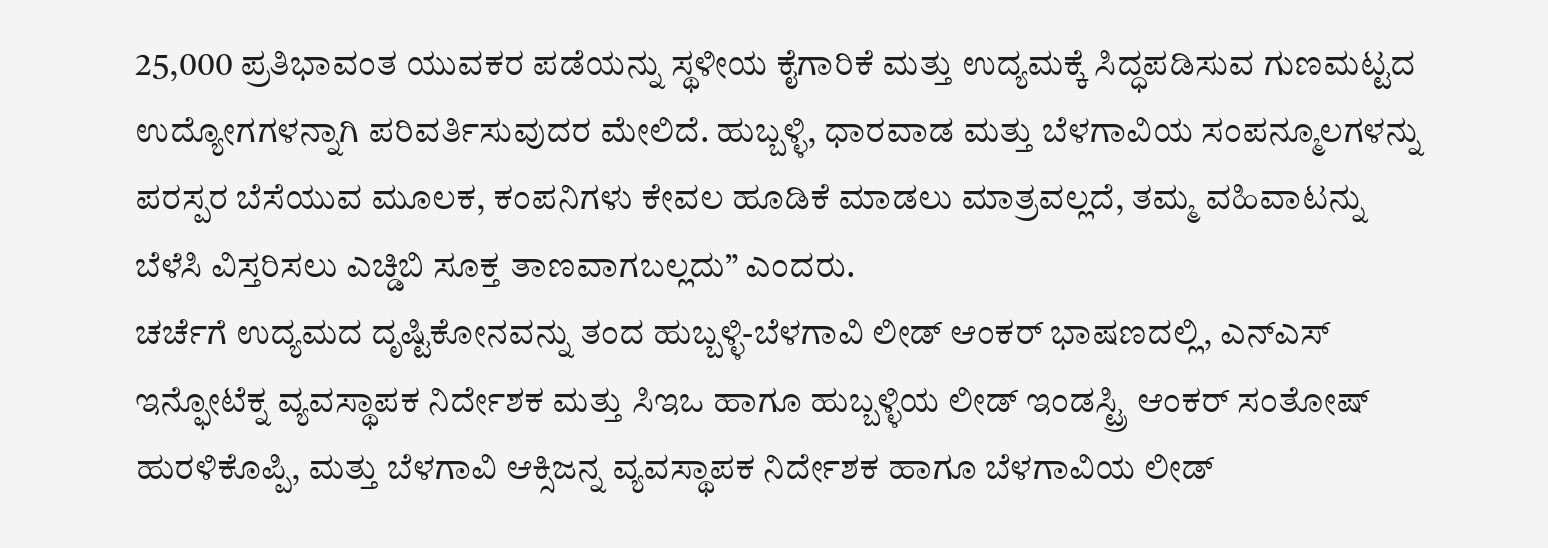25,000 ಪ್ರತಿಭಾವಂತ ಯುವಕರ ಪಡೆಯನ್ನು ಸ್ಥಳೀಯ ಕೈಗಾರಿಕೆ ಮತ್ತು ಉದ್ಯಮಕ್ಕೆ ಸಿದ್ಧಪಡಿಸುವ ಗುಣಮಟ್ಟದ ಉದ್ಯೋಗಗಳನ್ನಾಗಿ ಪರಿವರ್ತಿಸುವುದರ ಮೇಲಿದೆ. ಹುಬ್ಬಳ್ಳಿ, ಧಾರವಾಡ ಮತ್ತು ಬೆಳಗಾವಿಯ ಸಂಪನ್ಮೂಲಗಳನ್ನು ಪರಸ್ಪರ ಬೆಸೆಯುವ ಮೂಲಕ, ಕಂಪನಿಗಳು ಕೇವಲ ಹೂಡಿಕೆ ಮಾಡಲು ಮಾತ್ರವಲ್ಲದೆ, ತಮ್ಮ ವಹಿವಾಟನ್ನು ಬೆಳೆಸಿ ವಿಸ್ತರಿಸಲು ಎಚ್ಡಿಬಿ ಸೂಕ್ತ ತಾಣವಾಗಬಲ್ಲದು” ಎಂದರು.
ಚರ್ಚೆಗೆ ಉದ್ಯಮದ ದೃಷ್ಟಿಕೋನವನ್ನು ತಂದ ಹುಬ್ಬಳ್ಳಿ-ಬೆಳಗಾವಿ ಲೀಡ್ ಆಂಕರ್ ಭಾಷಣದಲ್ಲಿ, ಎನ್ಎಸ್ ಇನ್ಫೋಟೆಕ್ನ ವ್ಯವಸ್ಥಾಪಕ ನಿರ್ದೇಶಕ ಮತ್ತು ಸಿಇಒ ಹಾಗೂ ಹುಬ್ಬಳ್ಳಿಯ ಲೀಡ್ ಇಂಡಸ್ಟ್ರಿ ಆಂಕರ್ ಸಂತೋಷ್ ಹುರಳಿಕೊಪ್ಪಿ, ಮತ್ತು ಬೆಳಗಾವಿ ಆಕ್ಸಿಜನ್ನ ವ್ಯವಸ್ಥಾಪಕ ನಿರ್ದೇಶಕ ಹಾಗೂ ಬೆಳಗಾವಿಯ ಲೀಡ್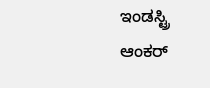ಇಂಡಸ್ಟ್ರಿ ಆಂಕರ್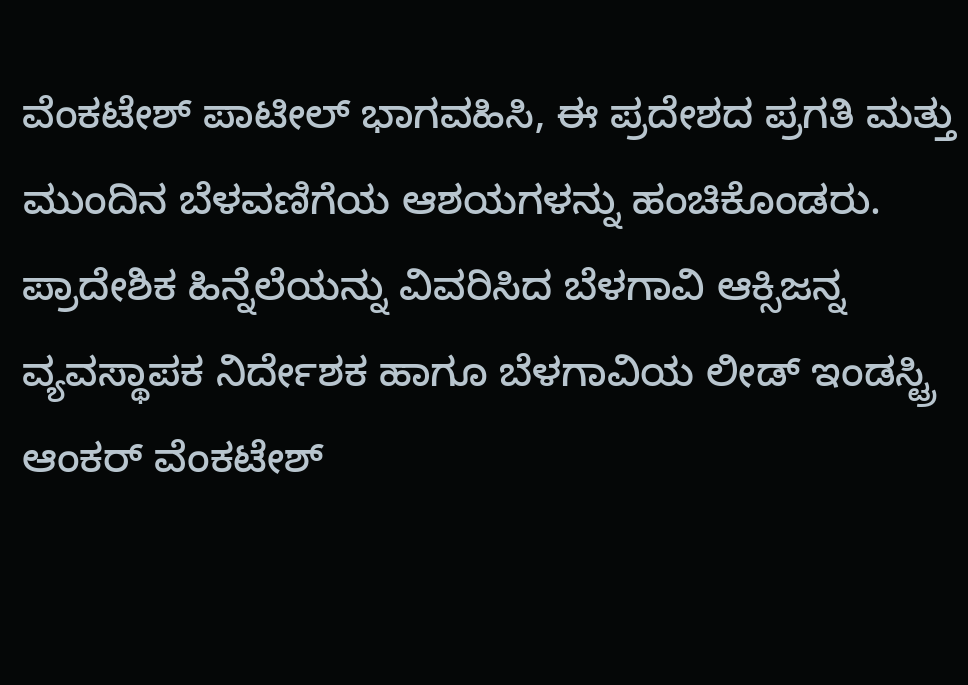ವೆಂಕಟೇಶ್ ಪಾಟೀಲ್ ಭಾಗವಹಿಸಿ, ಈ ಪ್ರದೇಶದ ಪ್ರಗತಿ ಮತ್ತು ಮುಂದಿನ ಬೆಳವಣಿಗೆಯ ಆಶಯಗಳನ್ನು ಹಂಚಿಕೊಂಡರು.
ಪ್ರಾದೇಶಿಕ ಹಿನ್ನೆಲೆಯನ್ನು ವಿವರಿಸಿದ ಬೆಳಗಾವಿ ಆಕ್ಸಿಜನ್ನ ವ್ಯವಸ್ಥಾಪಕ ನಿರ್ದೇಶಕ ಹಾಗೂ ಬೆಳಗಾವಿಯ ಲೀಡ್ ಇಂಡಸ್ಟ್ರಿ ಆಂಕರ್ ವೆಂಕಟೇಶ್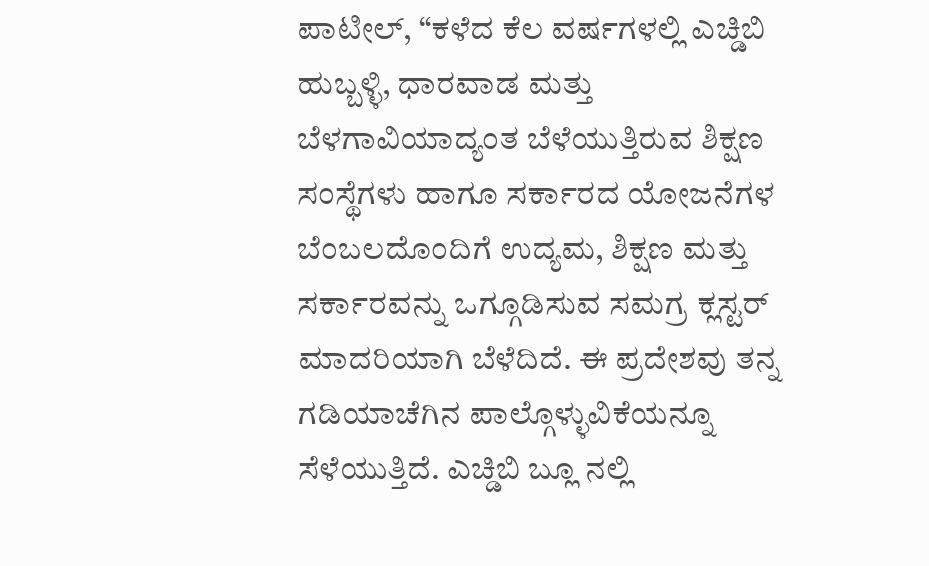ಪಾಟೀಲ್, “ಕಳೆದ ಕೆಲ ವರ್ಷಗಳಲ್ಲಿ ಎಚ್ಡಿಬಿ ಹುಬ್ಬಳ್ಳಿ, ಧಾರವಾಡ ಮತ್ತು ಬೆಳಗಾವಿಯಾದ್ಯಂತ ಬೆಳೆಯುತ್ತಿರುವ ಶಿಕ್ಷಣ ಸಂಸ್ಥೆಗಳು ಹಾಗೂ ಸರ್ಕಾರದ ಯೋಜನೆಗಳ ಬೆಂಬಲದೊಂದಿಗೆ ಉದ್ಯಮ, ಶಿಕ್ಷಣ ಮತ್ತು ಸರ್ಕಾರವನ್ನು ಒಗ್ಗೂಡಿಸುವ ಸಮಗ್ರ ಕ್ಲಸ್ಟರ್ ಮಾದರಿಯಾಗಿ ಬೆಳೆದಿದೆ. ಈ ಪ್ರದೇಶವು ತನ್ನ ಗಡಿಯಾಚೆಗಿನ ಪಾಲ್ಗೊಳ್ಳುವಿಕೆಯನ್ನೂ ಸೆಳೆಯುತ್ತಿದೆ. ಎಚ್ಡಿಬಿ ಬ್ಲೂ ನಲ್ಲಿ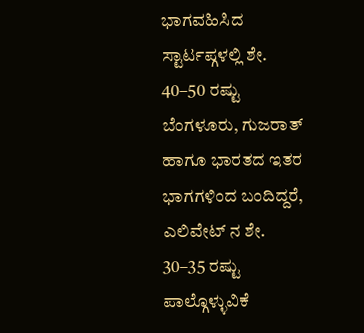ಭಾಗವಹಿಸಿದ ಸ್ಟಾರ್ಟಪ್ಗಳಲ್ಲಿ ಶೇ. 40–50 ರಷ್ಟು ಬೆಂಗಳೂರು, ಗುಜರಾತ್ ಹಾಗೂ ಭಾರತದ ಇತರ ಭಾಗಗಳಿಂದ ಬಂದಿದ್ದರೆ, ಎಲಿವೇಟ್ ನ ಶೇ. 30–35 ರಷ್ಟು ಪಾಲ್ಗೊಳ್ಳುವಿಕೆ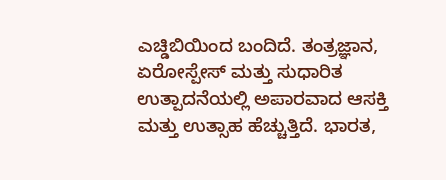ಎಚ್ಡಿಬಿಯಿಂದ ಬಂದಿದೆ. ತಂತ್ರಜ್ಞಾನ, ಏರೋಸ್ಪೇಸ್ ಮತ್ತು ಸುಧಾರಿತ ಉತ್ಪಾದನೆಯಲ್ಲಿ ಅಪಾರವಾದ ಆಸಕ್ತಿ ಮತ್ತು ಉತ್ಸಾಹ ಹೆಚ್ಚುತ್ತಿದೆ. ಭಾರತ,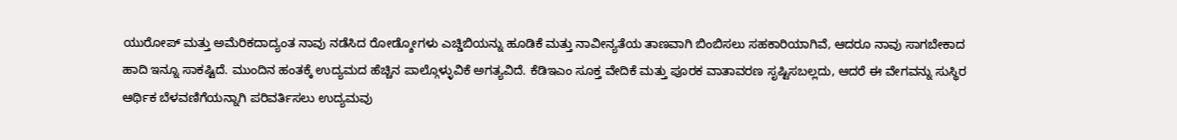ಯುರೋಪ್ ಮತ್ತು ಅಮೆರಿಕದಾದ್ಯಂತ ನಾವು ನಡೆಸಿದ ರೋಡ್ಶೋಗಳು ಎಚ್ಡಿಬಿಯನ್ನು ಹೂಡಿಕೆ ಮತ್ತು ನಾವೀನ್ಯತೆಯ ತಾಣವಾಗಿ ಬಿಂಬಿಸಲು ಸಹಕಾರಿಯಾಗಿವೆ, ಆದರೂ ನಾವು ಸಾಗಬೇಕಾದ ಹಾದಿ ಇನ್ನೂ ಸಾಕಷ್ಟಿದೆ. ಮುಂದಿನ ಹಂತಕ್ಕೆ ಉದ್ಯಮದ ಹೆಚ್ಚಿನ ಪಾಲ್ಗೊಳ್ಳುವಿಕೆ ಅಗತ್ಯವಿದೆ. ಕೆಡಿಇಎಂ ಸೂಕ್ತ ವೇದಿಕೆ ಮತ್ತು ಪೂರಕ ವಾತಾವರಣ ಸೃಷ್ಟಿಸಬಲ್ಲದು, ಆದರೆ ಈ ವೇಗವನ್ನು ಸುಸ್ಥಿರ ಆರ್ಥಿಕ ಬೆಳವಣಿಗೆಯನ್ನಾಗಿ ಪರಿವರ್ತಿಸಲು ಉದ್ಯಮವು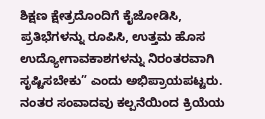ಶಿಕ್ಷಣ ಕ್ಷೇತ್ರದೊಂದಿಗೆ ಕೈಜೋಡಿಸಿ, ಪ್ರತಿಭೆಗಳನ್ನು ರೂಪಿಸಿ, ಉತ್ತಮ ಹೊಸ ಉದ್ಯೋಗಾವಕಾಶಗಳನ್ನು ನಿರಂತರವಾಗಿ ಸೃಷ್ಟಿಸಬೇಕು” ಎಂದು ಅಭಿಪ್ರಾಯಪಟ್ಟರು.
ನಂತರ ಸಂವಾದವು ಕಲ್ಪನೆಯಿಂದ ಕ್ರಿಯೆಯ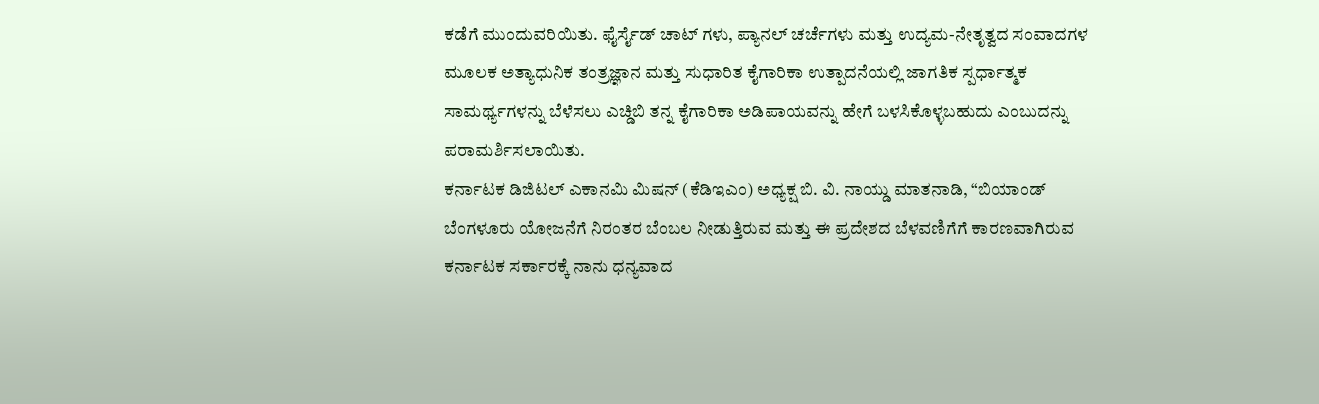ಕಡೆಗೆ ಮುಂದುವರಿಯಿತು. ಫೈರ್ಸೈಡ್ ಚಾಟ್ ಗಳು, ಪ್ಯಾನಲ್ ಚರ್ಚೆಗಳು ಮತ್ತು ಉದ್ಯಮ-ನೇತೃತ್ವದ ಸಂವಾದಗಳ ಮೂಲಕ ಅತ್ಯಾಧುನಿಕ ತಂತ್ರಜ್ಞಾನ ಮತ್ತು ಸುಧಾರಿತ ಕೈಗಾರಿಕಾ ಉತ್ಪಾದನೆಯಲ್ಲಿ ಜಾಗತಿಕ ಸ್ಪರ್ಧಾತ್ಮಕ ಸಾಮರ್ಥ್ಯಗಳನ್ನು ಬೆಳೆಸಲು ಎಚ್ಡಿಬಿ ತನ್ನ ಕೈಗಾರಿಕಾ ಅಡಿಪಾಯವನ್ನು ಹೇಗೆ ಬಳಸಿಕೊಳ್ಳಬಹುದು ಎಂಬುದನ್ನು ಪರಾಮರ್ಶಿಸಲಾಯಿತು.
ಕರ್ನಾಟಕ ಡಿಜಿಟಲ್ ಎಕಾನಮಿ ಮಿಷನ್ (ಕೆಡಿಇಎಂ) ಅಧ್ಯಕ್ಷ ಬಿ. ವಿ. ನಾಯ್ಡು ಮಾತನಾಡಿ, “ಬಿಯಾಂಡ್ ಬೆಂಗಳೂರು ಯೋಜನೆಗೆ ನಿರಂತರ ಬೆಂಬಲ ನೀಡುತ್ತಿರುವ ಮತ್ತು ಈ ಪ್ರದೇಶದ ಬೆಳವಣಿಗೆಗೆ ಕಾರಣವಾಗಿರುವ ಕರ್ನಾಟಕ ಸರ್ಕಾರಕ್ಕೆ ನಾನು ಧನ್ಯವಾದ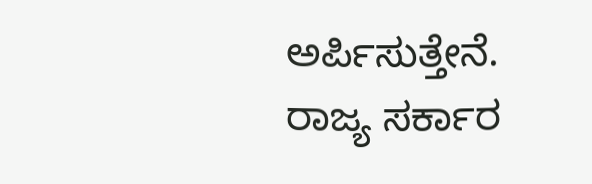ಅರ್ಪಿಸುತ್ತೇನೆ. ರಾಜ್ಯ ಸರ್ಕಾರ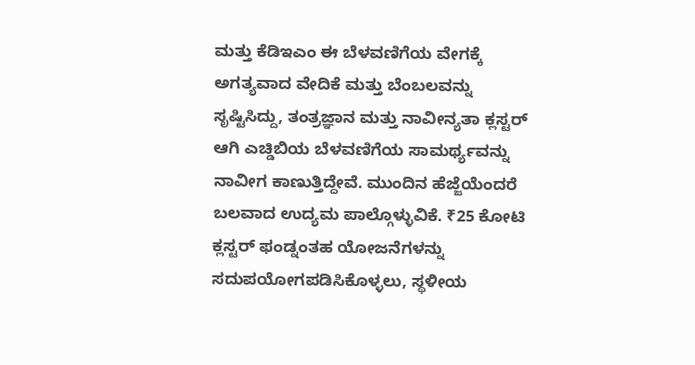ಮತ್ತು ಕೆಡಿಇಎಂ ಈ ಬೆಳವಣಿಗೆಯ ವೇಗಕ್ಕೆ ಅಗತ್ಯವಾದ ವೇದಿಕೆ ಮತ್ತು ಬೆಂಬಲವನ್ನು ಸೃಷ್ಟಿಸಿದ್ದು, ತಂತ್ರಜ್ಞಾನ ಮತ್ತು ನಾವೀನ್ಯತಾ ಕ್ಲಸ್ಟರ್ ಆಗಿ ಎಚ್ಡಿಬಿಯ ಬೆಳವಣಿಗೆಯ ಸಾಮರ್ಥ್ಯವನ್ನು ನಾವೀಗ ಕಾಣುತ್ತಿದ್ದೇವೆ. ಮುಂದಿನ ಹೆಜ್ಜೆಯೆಂದರೆ ಬಲವಾದ ಉದ್ಯಮ ಪಾಲ್ಗೊಳ್ಳುವಿಕೆ. ₹25 ಕೋಟಿ ಕ್ಲಸ್ಟರ್ ಫಂಡ್ನಂತಹ ಯೋಜನೆಗಳನ್ನು ಸದುಪಯೋಗಪಡಿಸಿಕೊಳ್ಳಲು, ಸ್ಥಳೀಯ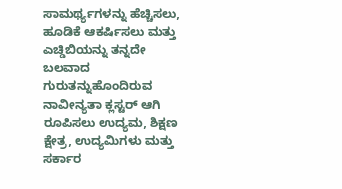ಸಾಮರ್ಥ್ಯಗಳನ್ನು ಹೆಚ್ಚಿಸಲು, ಹೂಡಿಕೆ ಆಕರ್ಷಿಸಲು ಮತ್ತು ಎಚ್ಡಿಬಿಯನ್ನು ತನ್ನದೇ ಬಲವಾದ ಗುರುತನ್ನುಹೊಂದಿರುವ ನಾವೀನ್ಯತಾ ಕ್ಲಸ್ಟರ್ ಆಗಿ ರೂಪಿಸಲು ಉದ್ಯಮ, ಶಿಕ್ಷಣ ಕ್ಷೇತ್ರ, ಉದ್ಯಮಿಗಳು ಮತ್ತು ಸರ್ಕಾರ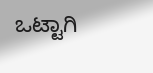ಒಟ್ಟಾಗಿ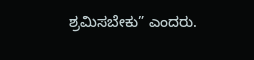ಶ್ರಮಿಸಬೇಕು” ಎಂದರು.